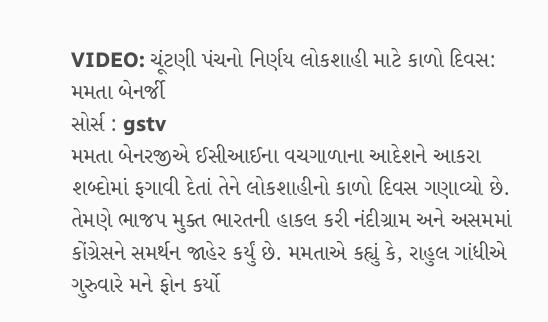VIDEO: ચૂંટણી પંચનો નિર્ણય લોકશાહી માટે કાળો દિવસ: મમતા બેનર્જી
સોર્સ : gstv
મમતા બેનરજીએ ઈસીઆઈના વચગાળાના આદેશને આકરા શબ્દોમાં ફગાવી દેતાં તેને લોકશાહીનો કાળો દિવસ ગણાવ્યો છે. તેમણે ભાજપ મુક્ત ભારતની હાકલ કરી નંદીગ્રામ અને અસમમાં કોંગ્રેસને સમર્થન જાહેર કર્યું છે. મમતાએ કહ્યું કે, રાહુલ ગાંધીએ ગુરુવારે મને ફોન કર્યો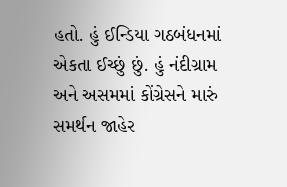હતો. હું ઈન્ડિયા ગઠબંધનમાં એકતા ઈચ્છું છું. હું નંદીગ્રામ અને અસમમાં કોંગ્રેસને મારું સમર્થન જાહેર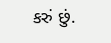કરું છું.